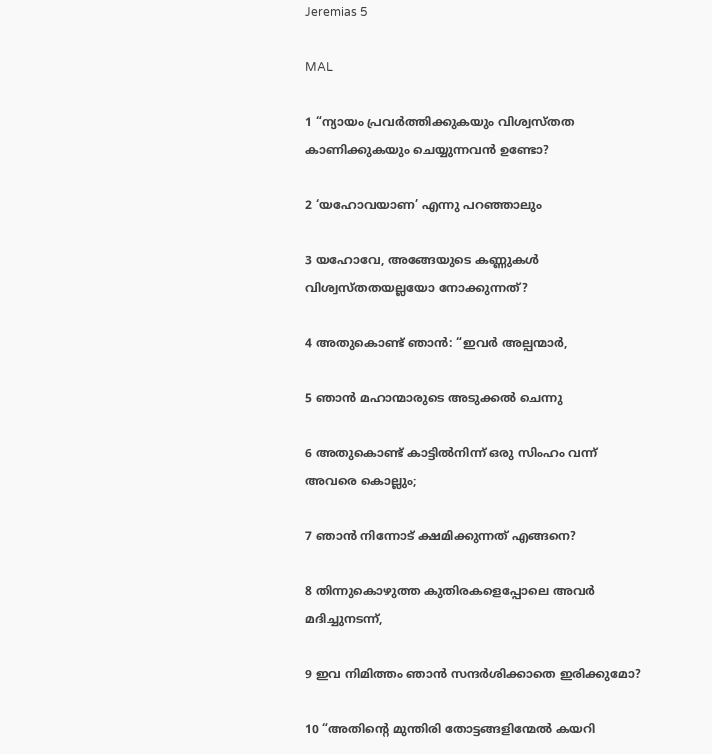Jeremias 5

MAL

1 “ന്യായം പ്രവർത്തിക്കുകയും വിശ്വസ്തത കാണിക്കുകയും ചെയ്യുന്നവൻ ഉണ്ടോ?

2 ‘യഹോവയാണ’ എന്നു പറഞ്ഞാലും

3 യഹോവേ, അങ്ങേയുടെ കണ്ണുകൾ വിശ്വസ്തതയല്ലയോ നോക്കുന്നത്?

4 അതുകൊണ്ട് ഞാൻ: “ഇവർ അല്പന്മാർ,

5 ഞാൻ മഹാന്മാരുടെ അടുക്കൽ ചെന്നു

6 അതുകൊണ്ട് കാട്ടിൽനിന്ന് ഒരു സിംഹം വന്ന് അവരെ കൊല്ലും;

7 ഞാൻ നിന്നോട് ക്ഷമിക്കുന്നത് എങ്ങനെ?

8 തിന്നുകൊഴുത്ത കുതിരകളെപ്പോലെ അവർ മദിച്ചുനടന്ന്,

9 ഇവ നിമിത്തം ഞാൻ സന്ദർശിക്കാതെ ഇരിക്കുമോ?

10 “അതിന്‍റെ മുന്തിരി തോട്ടങ്ങളിന്മേല്‍ കയറി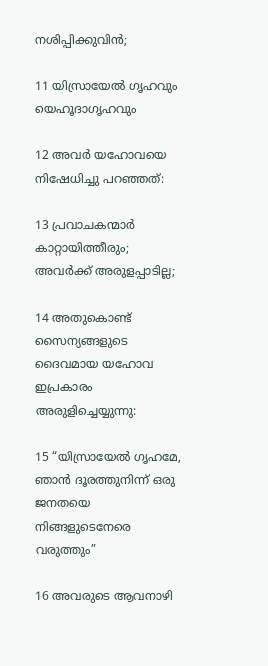നശിപ്പിക്കുവിൻ;

11 യിസ്രായേൽ ഗൃഹവും യെഹൂദാഗൃഹവും

12 അവർ യഹോവയെ നിഷേധിച്ചു പറഞ്ഞത്:

13 പ്രവാചകന്മാർ കാറ്റായിത്തീരും; അവർക്ക് അരുളപ്പാടില്ല;

14 അതുകൊണ്ട് സൈന്യങ്ങളുടെ ദൈവമായ യഹോവ ഇപ്രകാരം അരുളിച്ചെയ്യുന്നു:

15 “യിസ്രായേൽ ഗൃഹമേ, ഞാൻ ദൂരത്തുനിന്ന് ഒരു ജനതയെ നിങ്ങളുടെനേരെ വരുത്തും”

16 അവരുടെ ആവനാഴി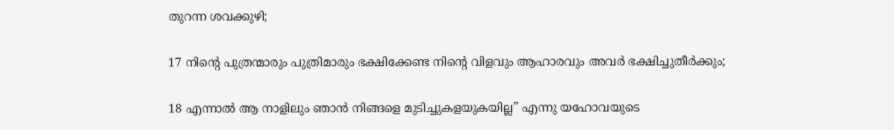തുറന്ന ശവക്കുഴി;

17 നിന്‍റെ പുത്രന്മാരും പുത്രിമാരും ഭക്ഷിക്കേണ്ട നിന്‍റെ വിളവും ആഹാരവും അവർ ഭക്ഷിച്ചുതീർക്കും;

18 എന്നാൽ ആ നാളിലും ഞാൻ നിങ്ങളെ മുടിച്ചുകളയുകയില്ല” എന്നു യഹോവയുടെ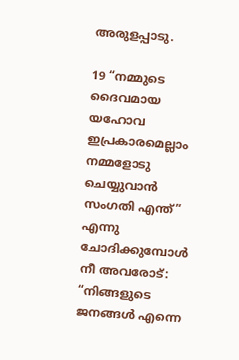അരുളപ്പാടു.

19 “നമ്മുടെ ദൈവമായ യഹോവ ഇപ്രകാരമെല്ലാം നമ്മളോടു ചെയ്യുവാൻ സംഗതി എന്ത്” എന്നു ചോദിക്കുമ്പോൾ നീ അവരോട്: “നിങ്ങളുടെ ജനങ്ങള്‍ എന്നെ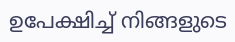ഉപേക്ഷിച്ച് നിങ്ങളുടെ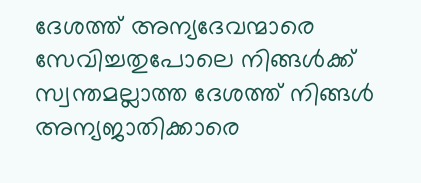ദേശത്ത് അന്യദേവന്മാരെ സേവിച്ചതുപോലെ നിങ്ങൾക്ക് സ്വന്തമല്ലാത്ത ദേശത്ത് നിങ്ങൾ അന്യജാതിക്കാരെ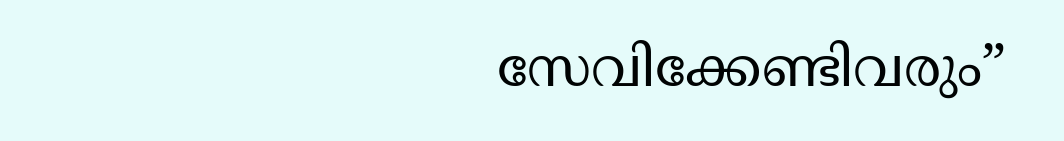സേവിക്കേണ്ടിവരും”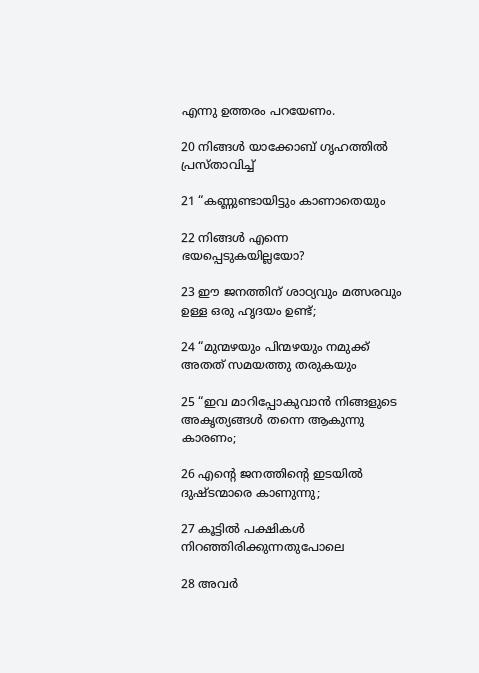എന്നു ഉത്തരം പറയേണം.

20 നിങ്ങൾ യാക്കോബ് ഗൃഹത്തിൽ പ്രസ്താവിച്ച്

21 “കണ്ണുണ്ടായിട്ടും കാണാതെയും

22 നിങ്ങൾ എന്നെ ഭയപ്പെടുകയില്ലയോ?

23 ഈ ജനത്തിന് ശാഠ്യവും മത്സരവും ഉള്ള ഒരു ഹൃദയം ഉണ്ട്;

24 “മുന്മഴയും പിന്മഴയും നമുക്ക് അതത് സമയത്തു തരുകയും

25 “ഇവ മാറിപ്പോകുവാൻ നിങ്ങളുടെ അകൃത്യങ്ങൾ തന്നെ ആകുന്നു കാരണം;

26 എന്‍റെ ജനത്തിന്‍റെ ഇടയിൽ ദുഷ്ടന്മാരെ കാണുന്നു;

27 കൂട്ടിൽ പക്ഷികൾ നിറഞ്ഞിരിക്കുന്നതുപോലെ

28 അവർ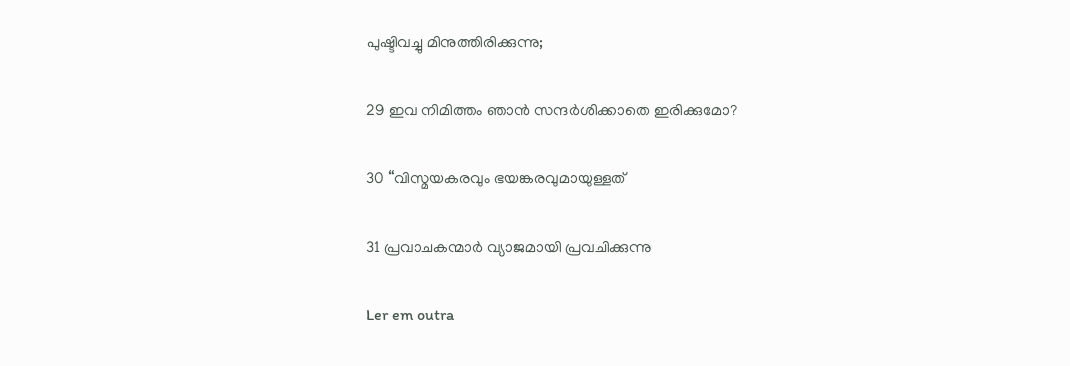പുഷ്ടിവച്ചു മിനുത്തിരിക്കുന്നു;

29 ഇവ നിമിത്തം ഞാൻ സന്ദർശിക്കാതെ ഇരിക്കുമോ?

30 “വിസ്മയകരവും ഭയങ്കരവുമായുള്ളത്

31 പ്രവാചകന്മാർ വ്യാജമായി പ്രവചിക്കുന്നു

Ler em outra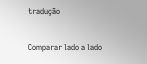tradução

Comparar lado a lado